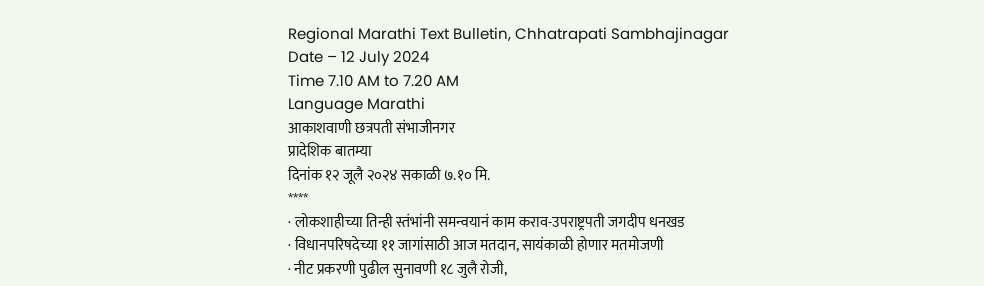Regional Marathi Text Bulletin, Chhatrapati Sambhajinagar
Date – 12 July 2024
Time 7.10 AM to 7.20 AM
Language Marathi
आकाशवाणी छत्रपती संभाजीनगर
प्रादेशिक बातम्या
दिनांक १२ जूलै २०२४ सकाळी ७.१० मि.
****
· लोकशाहीच्या तिन्ही स्तंभांनी समन्वयानं काम कराव-उपराष्ट्रपती जगदीप धनखड
· विधानपरिषदेच्या ११ जागांसाठी आज मतदान, सायंकाळी होणार मतमोजणी
· नीट प्रकरणी पुढील सुनावणी १८ जुलै रोजी,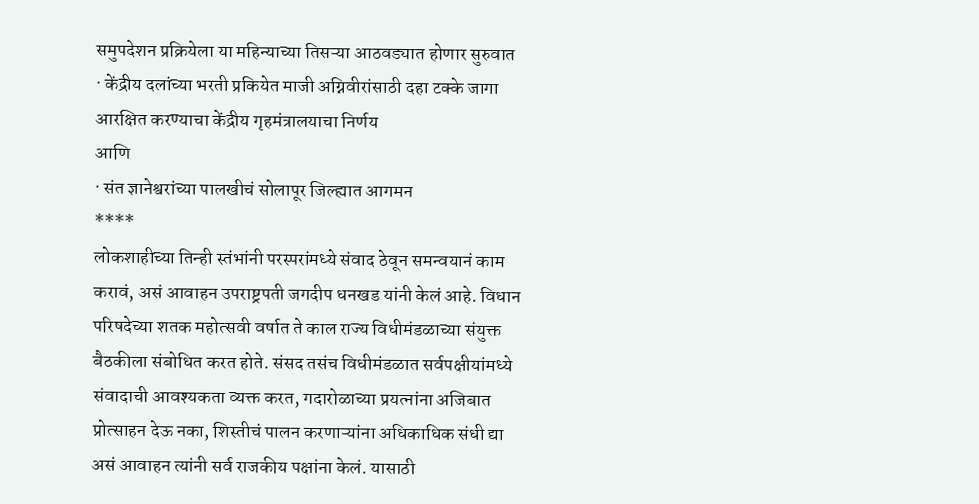समुपदेशन प्रक्रियेला या महिन्याच्या तिसऱ्या आठवड्यात होणार सुरुवात
· केंद्रीय दलांच्या भरती प्रकियेत माजी अग्निवीरांसाठी दहा टक्के जागा आरक्षित करण्याचा केंद्रीय गृहमंत्रालयाचा निर्णय
आणि
· संत ज्ञानेश्वरांच्या पालखीचं सोलापूर जिल्ह्यात आगमन
****
लोकशाहीच्या तिन्ही स्तंभांनी परस्परांमध्ये संवाद ठेवून समन्वयानं काम करावं, असं आवाहन उपराष्ट्रपती जगदीप धनखड यांनी केलं आहे. विधान परिषदेच्या शतक महोत्सवी वर्षात ते काल राज्य विधीमंडळाच्या संयुक्त बैठकीला संबोधित करत होते. संसद तसंच विधीमंडळात सर्वपक्षीयांमध्ये संवादाची आवश्यकता व्यक्त करत, गदारोळाच्या प्रयत्नांना अजिबात प्रोत्साहन देऊ नका, शिस्तीचं पालन करणाऱ्यांना अधिकाधिक संधी द्या असं आवाहन त्यांनी सर्व राजकीय पक्षांना केलं. यासाठी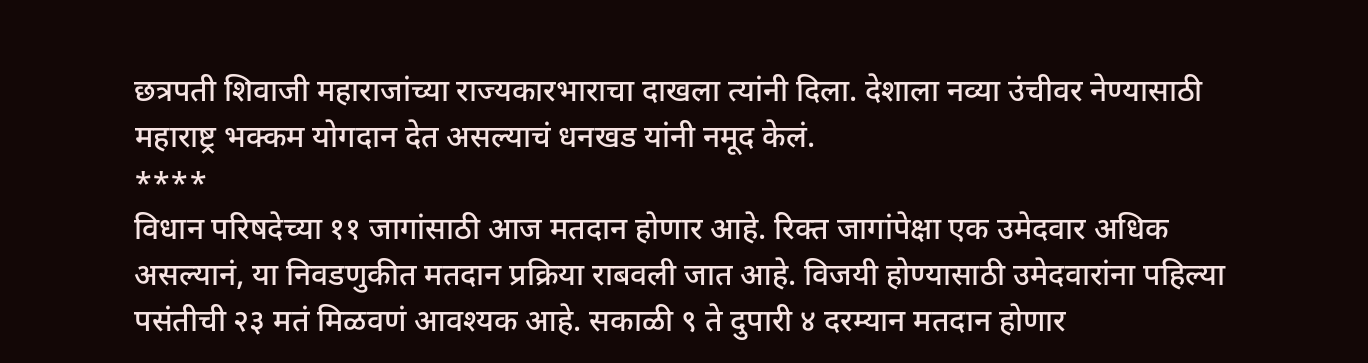छत्रपती शिवाजी महाराजांच्या राज्यकारभाराचा दाखला त्यांनी दिला. देशाला नव्या उंचीवर नेण्यासाठी महाराष्ट्र भक्कम योगदान देत असल्याचं धनखड यांनी नमूद केलं.
****
विधान परिषदेच्या ११ जागांसाठी आज मतदान होणार आहे. रिक्त जागांपेक्षा एक उमेदवार अधिक असल्यानं, या निवडणुकीत मतदान प्रक्रिया राबवली जात आहे. विजयी होण्यासाठी उमेदवारांना पहिल्या पसंतीची २३ मतं मिळवणं आवश्यक आहे. सकाळी ९ ते दुपारी ४ दरम्यान मतदान होणार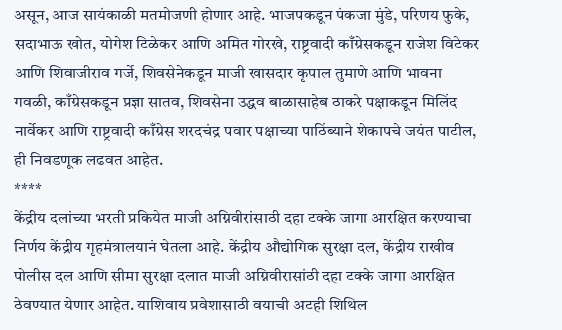असून, आज सायंकाळी मतमोजणी होणार आहे. भाजपकडून पंकजा मुंडे, परिणय फुके, सदाभाऊ खोत, योगेश टिळेकर आणि अमित गोरखे, राष्ट्रवादी काँग्रेसकडून राजेश विटेकर आणि शिवाजीराव गर्जे, शिवसेनेकडून माजी खासदार कृपाल तुमाणे आणि भावना गवळी, काँग्रेसकडून प्रज्ञा सातव, शिवसेना उद्धव बाळासाहेब ठाकरे पक्षाकडून मिलिंद नार्वेकर आणि राष्ट्रवादी काँग्रेस शरदचंद्र पवार पक्षाच्या पाठिंब्याने शेकापचे जयंत पाटील, ही निवडणूक लढवत आहेत.
****
केंद्रीय दलांच्या भरती प्रकियेत माजी अग्निवीरांसाठी दहा टक्के जागा आरक्षित करण्याचा निर्णय केंद्रीय गृहमंत्रालयानं घेतला आहे. केंद्रीय औद्योगिक सुरक्षा दल, केंद्रीय राखीव पोलीस दल आणि सीमा सुरक्षा दलात माजी अग्निवीरासांठी दहा टक्के जागा आरक्षित ठेवण्यात येणार आहेत. याशिवाय प्रवेशासाठी वयाची अटही शिथिल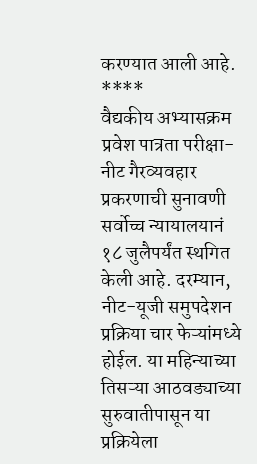करण्यात आली आहे.
****
वैद्यकीय अभ्यासक्रम प्रवेश पात्रता परीक्षा-नीट गैरव्यवहार प्रकरणाची सुनावणी सर्वोच्च न्यायालयानं १८ जुलैपर्यंत स्थगित केली आहे. दरम्यान, नीट-यूजी समुपदेशन प्रक्रिया चार फेऱ्यांमध्ये होईल. या महिन्याच्या तिसऱ्या आठवड्याच्या सुरुवातीपासून या प्रक्रियेला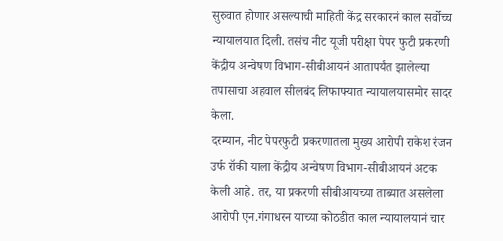सुरुवात होणार असल्याची माहिती केंद्र सरकारनं काल सर्वोच्च न्यायालयात दिली. तसंच नीट यूजी परीक्षा पेपर फुटी प्रकरणी केंद्रीय अन्वेषण विभाग-सीबीआयनं आतापर्यंत झालेल्या तपासाचा अहवाल सीलबंद लिफाफ्यात न्यायालयासमोर सादर केला.
दरम्यान, नीट पेपरफुटी प्रकरणातला मुख्य आरोपी राकेश रंजन उर्फ रॉकी याला केंद्रीय अन्वेषण विभाग-सीबीआयनं अटक केली आहे. तर, या प्रकरणी सीबीआयच्या ताब्यात असलेला आरोपी एन.गंगाधरन याच्या कोठडीत काल न्यायालयानं चार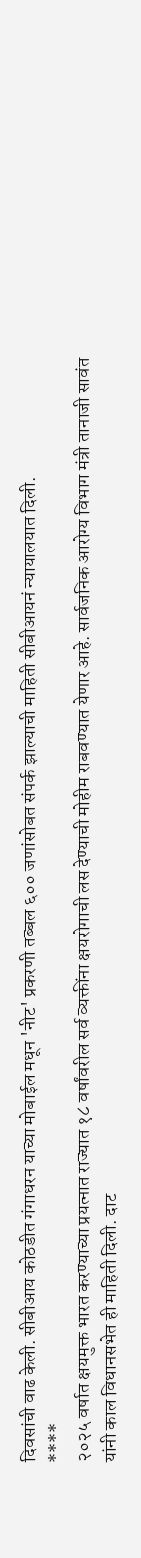दिवसांची वाढ केली. सीबीआय कोठडीत गंगाधरन याच्या मोबाईल मधून 'नीट' प्रकरणी तब्बल ६०० जणांसोबत संपर्क झाल्याची माहिती सीबीआयनं न्यायालयात दिली.
****
२०२५ वर्षात क्षयमुक्त भारत करण्याच्या प्रयत्नात राज्यात १८ वर्षांवरील सर्व व्यक्तींना क्षयरोगाची लस देण्याची मोहीम राबवण्यात येणार आहे. सार्वजनिक आरोग्य विभाग मंत्री तानाजी सावंत यांनी काल विधानसभेत ही माहिती दिली. दाट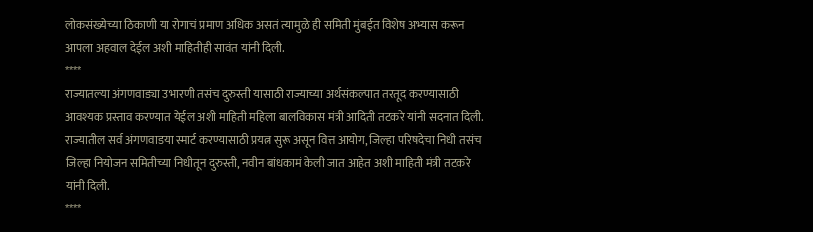लोकसंख्येच्या ठिकाणी या रोगाचं प्रमाण अधिक असतं त्यामुळे ही समिती मुंबईत विशेष अभ्यास करून आपला अहवाल देईल अशी माहितीही सावंत यांनी दिली.
****
राज्यातल्या अंगणवाड्या उभारणी तसंच दुरुस्ती यासाठी राज्याच्या अर्थसंकल्पात तरतूद करण्यासाठी आवश्यक प्रस्ताव करण्यात येईल अशी माहिती महिला बालविकास मंत्री आदिती तटकरे यांनी सदनात दिली. राज्यातील सर्व अंगणवाडया स्मार्ट करण्यासाठी प्रयत्न सुरू असून वित्त आयोग, जिल्हा परिषदेचा निधी तसंच जिल्हा नियोजन समितीच्या निधीतून दुरुस्ती, नवीन बांधकामं केली जात आहेत अशी माहिती मंत्री तटकरे यांनी दिली.
****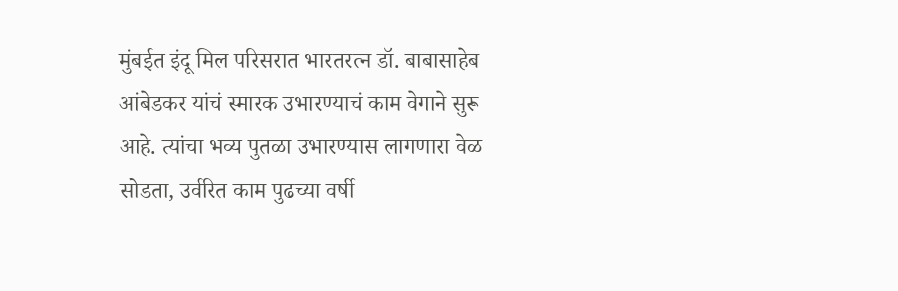मुंबईत इंदू मिल परिसरात भारतरत्न डॉ. बाबासाहेब आंबेडकर यांचं स्मारक उभारण्याचं काम वेगाने सुरू आहे. त्यांचा भव्य पुतळा उभारण्यास लागणारा वेळ सोडता, उर्वरित काम पुढच्या वर्षी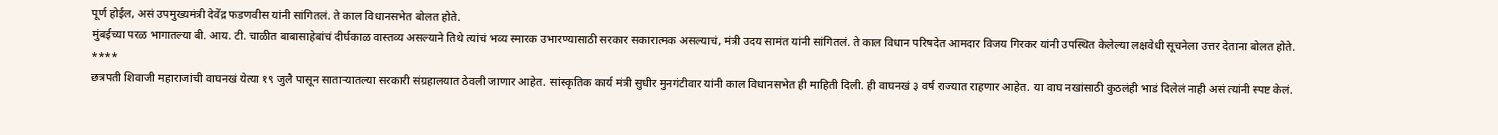पूर्ण होईल, असं उपमुख्यमंत्री देवेंद्र फडणवीस यांनी सांगितलं. ते काल विधानसभेत बोलत होते.
मुंबईच्या परळ भागातल्या बी. आय. टी. चाळीत बाबासाहेबांचं दीर्घकाळ वास्तव्य असल्याने तिथे त्यांचं भव्य स्मारक उभारण्यासाठी सरकार सकारात्मक असल्याचं, मंत्री उदय सामंत यांनी सांगितलं. ते काल विधान परिषदेत आमदार विजय गिरकर यांनी उपस्थित केलेल्या लक्षवेधी सूचनेला उत्तर देताना बोलत होते.
****
छत्रपती शिवाजी महाराजांची वाघनखं येत्या १९ जुलै पासून साताऱ्यातल्या सरकारी संग्रहालयात ठेवली जाणार आहेत. सांस्कृतिक कार्य मंत्री सुधीर मुनगंटीवार यांनी काल विधानसभेत ही माहिती दिली. ही वाघनखं ३ वर्ष राज्यात राहणार आहेत. या वाघ नखांसाठी कुठलंही भाडं दिलेलं नाही असं त्यांनी स्पष्ट केलं.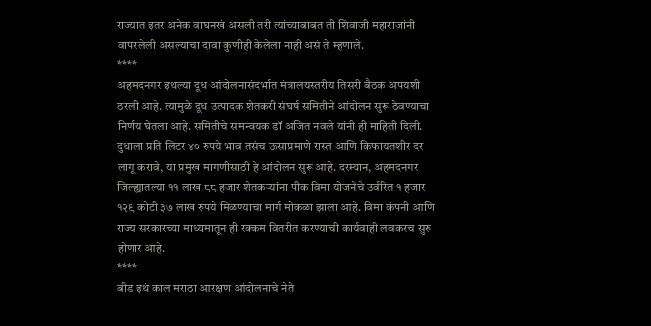राज्यात इतर अनेक वाघनखं असली तरी त्यांच्याबाबत ती शिवाजी महाराजांनी वापरलेली असल्याचा दावा कुणीही केलेला नाही असं ते म्हणाले.
****
अहमदनगर इथल्या दूध आंदोलनासंदर्भात मंत्रालयस्तरीय तिसरी बैठक अपयशी ठरली आहे. त्यामुळे दूध उत्पादक शेतकरी संघर्ष समितीने आंदोलन सुरू ठेवण्याचा निर्णय घेतला आहे. समितीचे समन्वयक डॉ अजित नवले यांनी ही माहिती दिली. दुधाला प्रति लिटर ४० रुपये भाव तसंच ऊसाप्रमाणे रास्त आणि किफायतशीर दर लागू करावे, या प्रमुख मागणीसाठी हे आंदोलन सुरू आहे. दरम्यान, अहमदनगर जिल्ह्यातल्या ११ लाख ८८ हजार शेतकऱ्यांना पीक विमा योजनेचे उर्वरित १ हजार १२९ कोटी ३७ लाख रुपये मिळण्याचा मार्ग मोकळा झाला आहे. विमा कंपनी आणि राज्य सरकारच्या माध्यमातून ही रक्कम वितरीत करण्याची कार्यवाही लवकरच सुरु होणार आहे.
****
बीड इथं काल मराठा आरक्षण आंदोलनाचे नेते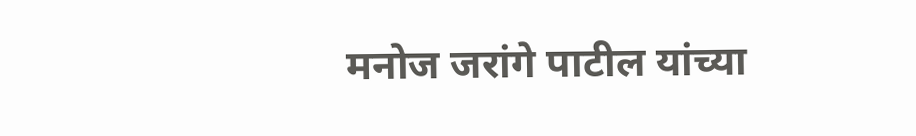मनोज जरांगे पाटील यांच्या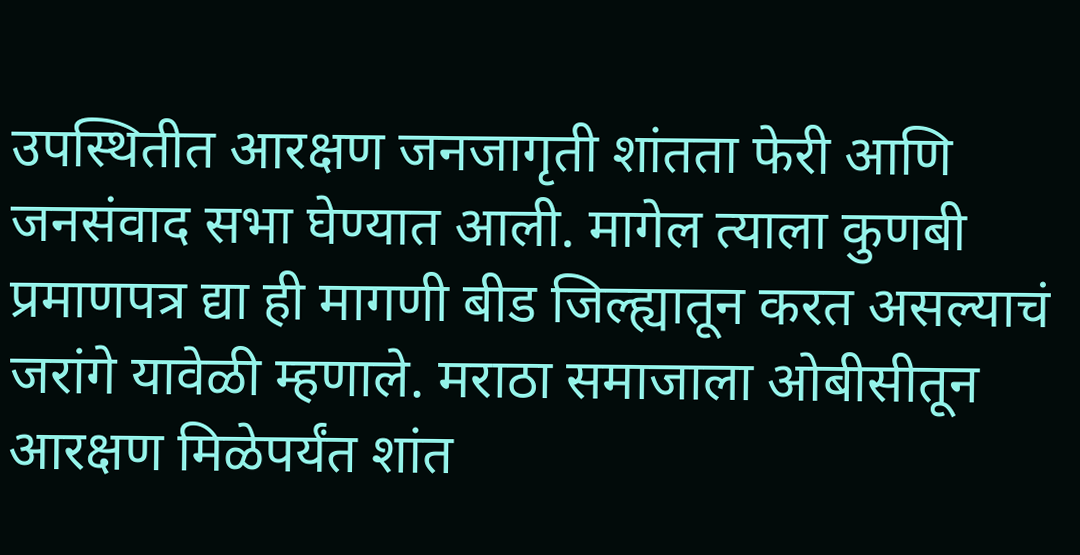उपस्थितीत आरक्षण जनजागृती शांतता फेरी आणि जनसंवाद सभा घेण्यात आली. मागेल त्याला कुणबी प्रमाणपत्र द्या ही मागणी बीड जिल्ह्यातून करत असल्याचं जरांगे यावेळी म्हणाले. मराठा समाजाला ओबीसीतून आरक्षण मिळेपर्यंत शांत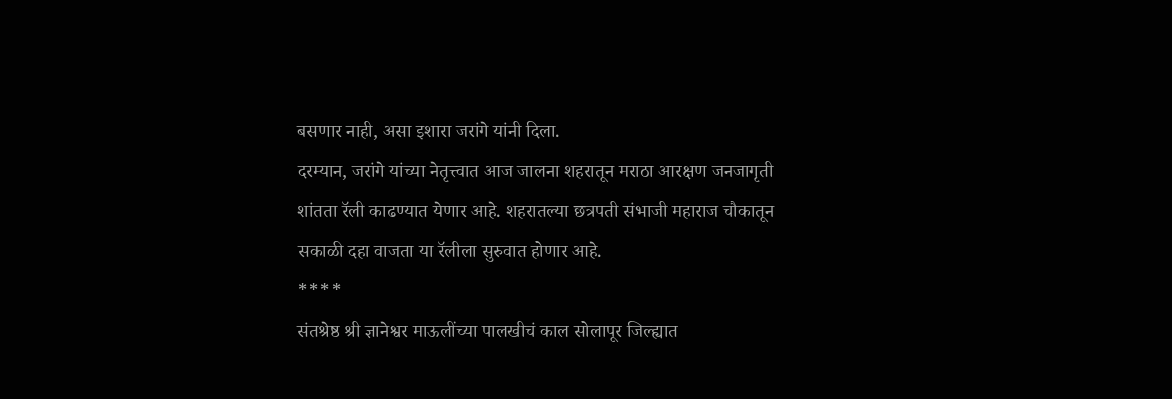बसणार नाही, असा इशारा जरांगे यांनी दिला.
दरम्यान, जरांगे यांच्या नेतृत्त्वात आज जालना शहरातून मराठा आरक्षण जनजागृती शांतता रॅली काढण्यात येणार आहे. शहरातल्या छत्रपती संभाजी महाराज चौकातून सकाळी दहा वाजता या रॅलीला सुरुवात होणार आहे.
****
संतश्रेष्ठ श्री ज्ञानेश्वर माऊलींच्या पालखीचं काल सोलापूर जिल्ह्यात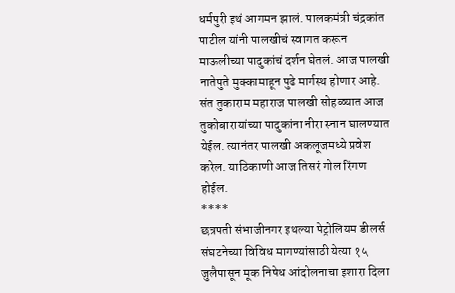धर्मपुरी इथं आगमन झालं. पालकमंत्री चंद्रकांत पाटील यांनी पालखीचं स्वागत करून माऊलीच्या पादुकांचं दर्शन घेतलं. आज पालखी नातेपुते मुक्कामाहून पुढे मार्गस्थ होणार आहे. संत तुकाराम महाराज पालखी सोहळ्यात आज तुकोबारायांच्या पादुकांना नीरा स्नान घालण्यात येईल. त्यानंतर पालखी अकलूजमध्ये प्रवेश करेल. याठिकाणी आज तिसरं गोल रिंगण होईल.
****
छत्रपती संभाजीनगर इथल्या पेट्रोलियम डीलर्स संघटनेच्या विविध मागण्यांसाठी येत्या १५ जुलैपासून मूक निषेध आंदोलनाचा इशारा दिला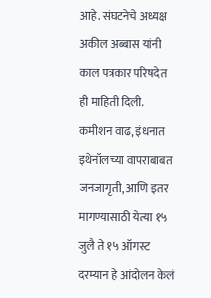आहे. संघटनेचे अध्यक्ष अकील अब्बास यांनी काल पत्रकार परिषदेत ही माहिती दिली. कमीशन वाढ, इंधनात इथेनॉलच्या वापराबाबत जनजागृती, आणि इतर मागण्यासाठी येत्या १५ जुलै ते १५ ऑगस्ट दरम्यान हे आंदोलन केलं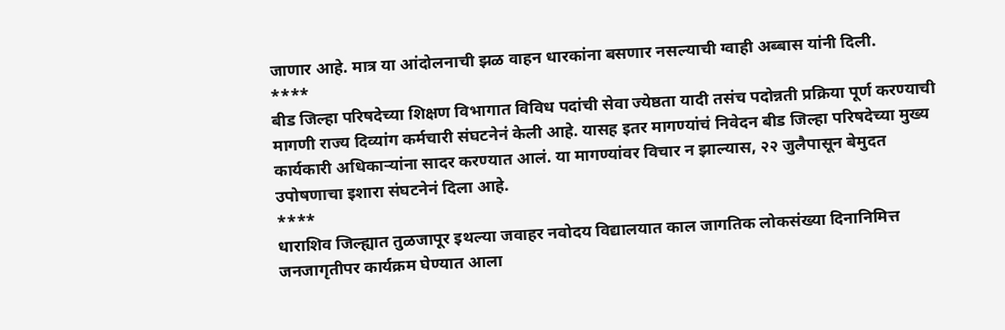जाणार आहे. मात्र या आंदोलनाची झळ वाहन धारकांना बसणार नसल्याची ग्वाही अब्बास यांनी दिली.
****
बीड जिल्हा परिषदेच्या शिक्षण विभागात विविध पदांची सेवा ज्येष्ठता यादी तसंच पदोन्नती प्रक्रिया पूर्ण करण्याची मागणी राज्य दिव्यांग कर्मचारी संघटनेनं केली आहे. यासह इतर मागण्यांचं निवेदन बीड जिल्हा परिषदेच्या मुख्य कार्यकारी अधिकाऱ्यांना सादर करण्यात आलं. या मागण्यांवर विचार न झाल्यास, २२ जुलैपासून बेमुदत उपोषणाचा इशारा संघटनेनं दिला आहे.
****
धाराशिव जिल्ह्यात तुळजापूर इथल्या जवाहर नवोदय विद्यालयात काल जागतिक लोकसंख्या दिनानिमित्त जनजागृतीपर कार्यक्रम घेण्यात आला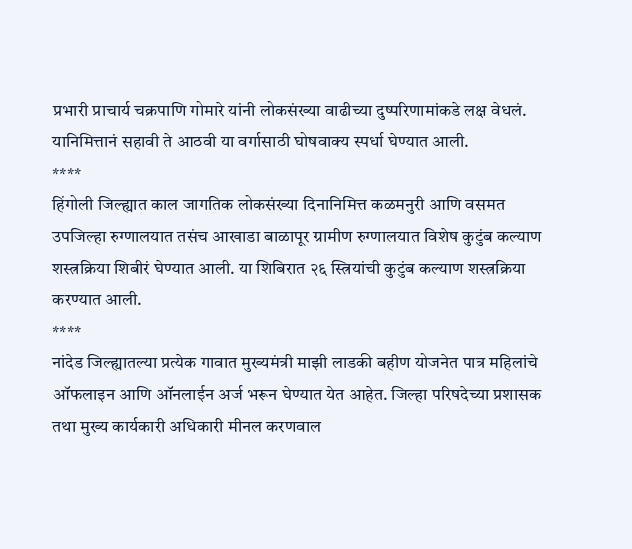प्रभारी प्राचार्य चक्रपाणि गोमारे यांनी लोकसंख्या वाढीच्या दुष्परिणामांकडे लक्ष वेधलं. यानिमित्तानं सहावी ते आठवी या वर्गासाठी घोषवाक्य स्पर्धा घेण्यात आली.
****
हिंगोली जिल्ह्यात काल जागतिक लोकसंख्या दिनानिमित्त कळमनुरी आणि वसमत उपजिल्हा रुग्णालयात तसंच आखाडा बाळापूर ग्रामीण रुग्णालयात विशेष कुटुंब कल्याण शस्त्रक्रिया शिबीरं घेण्यात आली. या शिबिरात २६ स्त्रियांची कुटुंब कल्याण शस्त्रक्रिया करण्यात आली.
****
नांदेड जिल्ह्यातल्या प्रत्येक गावात मुख्यमंत्री माझी लाडकी बहीण योजनेत पात्र महिलांचे ऑफलाइन आणि ऑनलाईन अर्ज भरून घेण्यात येत आहेत. जिल्हा परिषदेच्या प्रशासक तथा मुख्य कार्यकारी अधिकारी मीनल करणवाल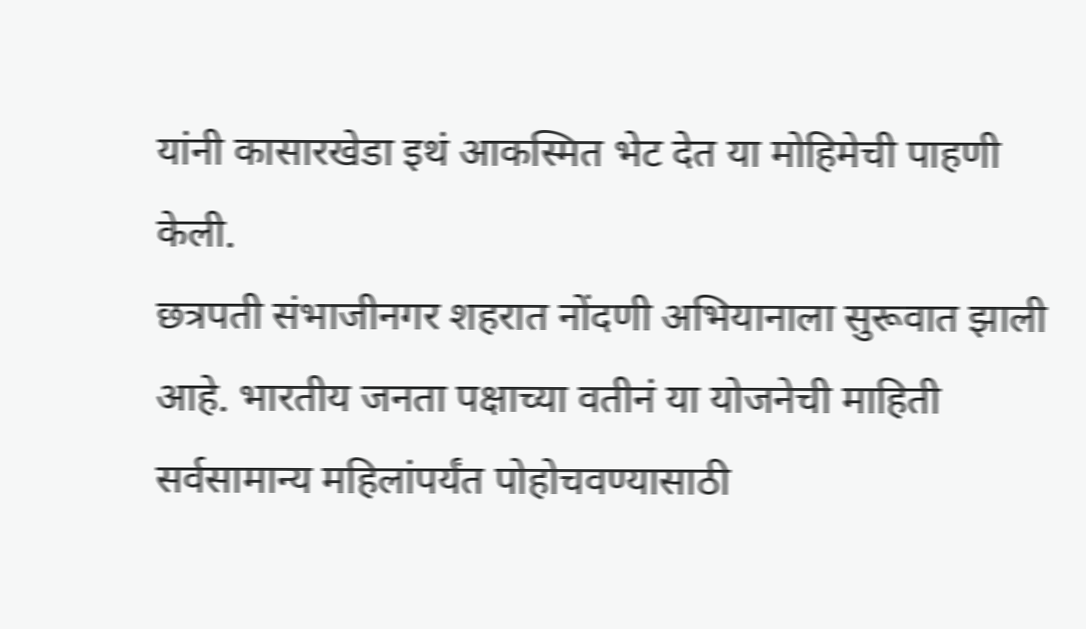यांनी कासारखेडा इथं आकस्मित भेट देत या मोहिमेची पाहणी केली.
छत्रपती संभाजीनगर शहरात नोंदणी अभियानाला सुरूवात झाली आहे. भारतीय जनता पक्षाच्या वतीनं या योजनेची माहिती सर्वसामान्य महिलांपर्यंत पोहोचवण्यासाठी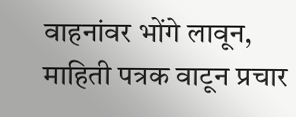वाहनांवर भोंगे लावून, माहिती पत्रक वाटून प्रचार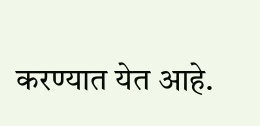करण्यात येत आहे.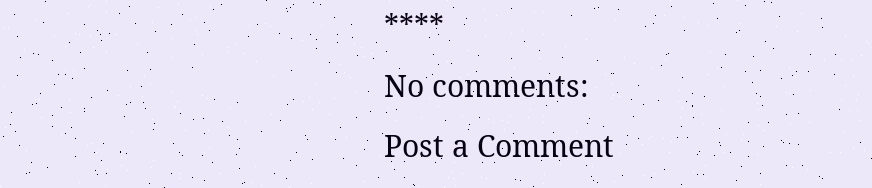****
No comments:
Post a Comment